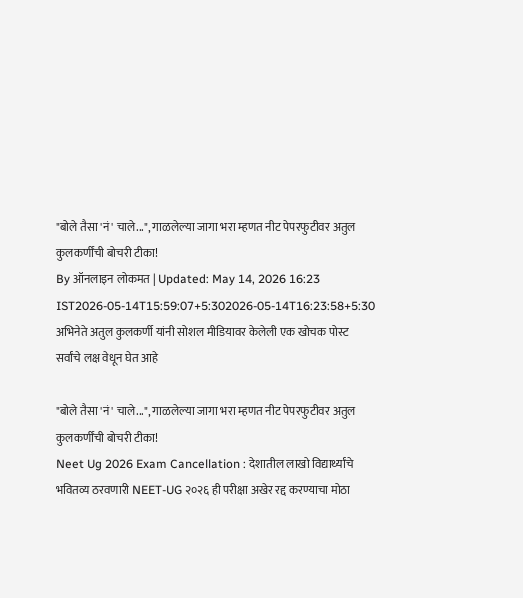"बोले तैसा 'नं' चाले...", गाळलेल्या जागा भरा म्हणत नीट पेपरफुटीवर अतुल कुलकर्णींची बोचरी टीका!
By ऑनलाइन लोकमत | Updated: May 14, 2026 16:23 IST2026-05-14T15:59:07+5:302026-05-14T16:23:58+5:30
अभिनेते अतुल कुलकर्णी यांनी सोशल मीडियावर केलेली एक खोचक पोस्ट सर्वांचे लक्ष वेधून घेत आहे

"बोले तैसा 'नं' चाले...", गाळलेल्या जागा भरा म्हणत नीट पेपरफुटीवर अतुल कुलकर्णींची बोचरी टीका!
Neet Ug 2026 Exam Cancellation : देशातील लाखो विद्यार्थ्यांचे भवितव्य ठरवणारी NEET-UG २०२६ ही परीक्षा अखेर रद्द करण्याचा मोठा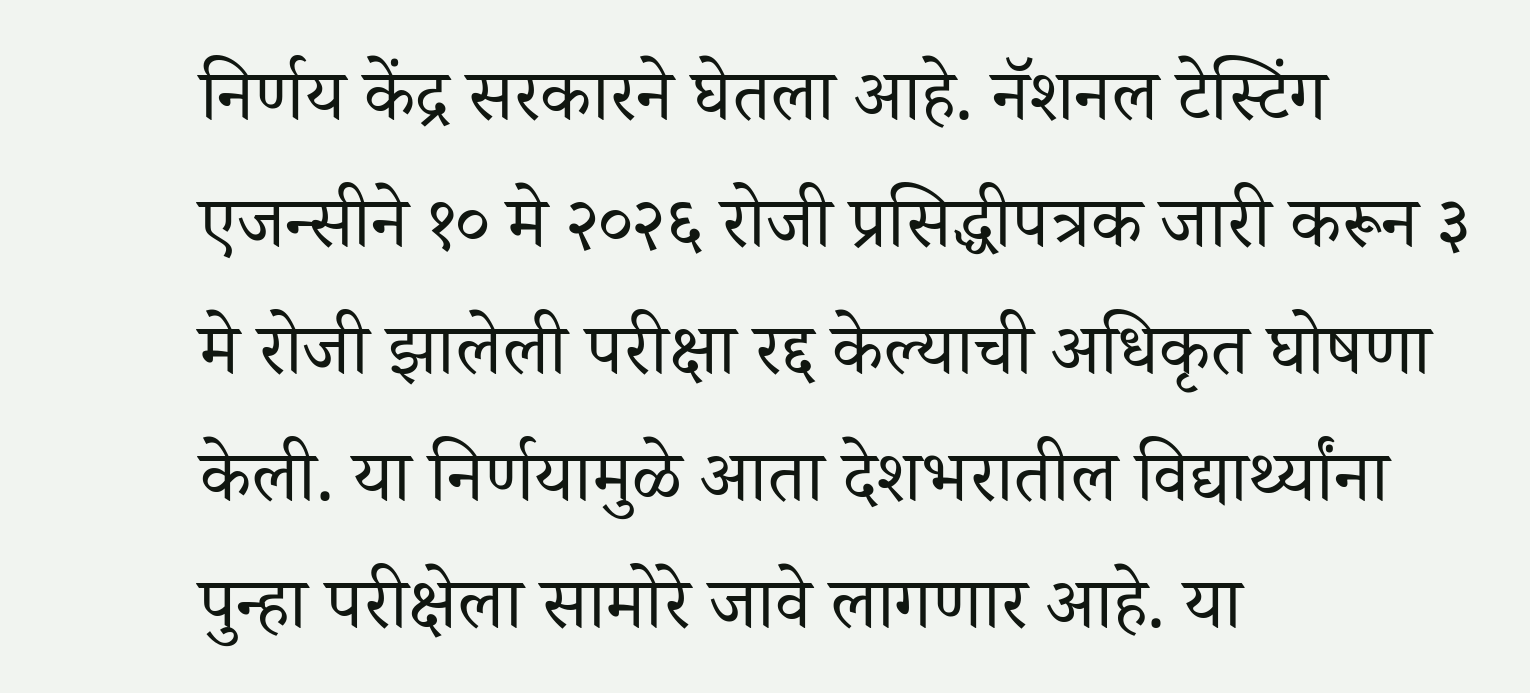निर्णय केंद्र सरकारने घेतला आहे. नॅशनल टेस्टिंग एजन्सीने १० मे २०२६ रोजी प्रसिद्धीपत्रक जारी करून ३ मे रोजी झालेली परीक्षा रद्द केल्याची अधिकृत घोषणा केली. या निर्णयामुळे आता देशभरातील विद्यार्थ्यांना पुन्हा परीक्षेला सामोरे जावे लागणार आहे. या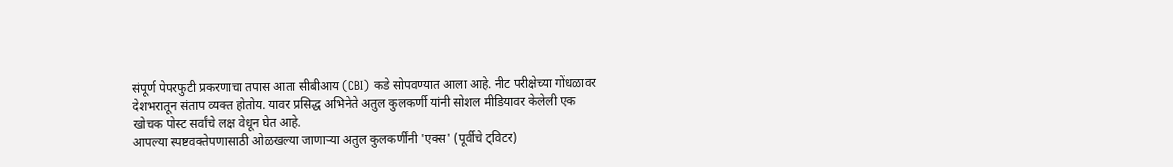संपूर्ण पेपरफुटी प्रकरणाचा तपास आता सीबीआय (CBI) कडे सोपवण्यात आला आहे. नीट परीक्षेच्या गोंधळावर देशभरातून संताप व्यक्त होतोय. यावर प्रसिद्ध अभिनेते अतुल कुलकर्णी यांनी सोशल मीडियावर केलेली एक खोचक पोस्ट सर्वांचे लक्ष वेधून घेत आहे.
आपल्या स्पष्टवक्तेपणासाठी ओळखल्या जाणाऱ्या अतुल कुलकर्णींनी 'एक्स' (पूर्वीचे ट्विटर)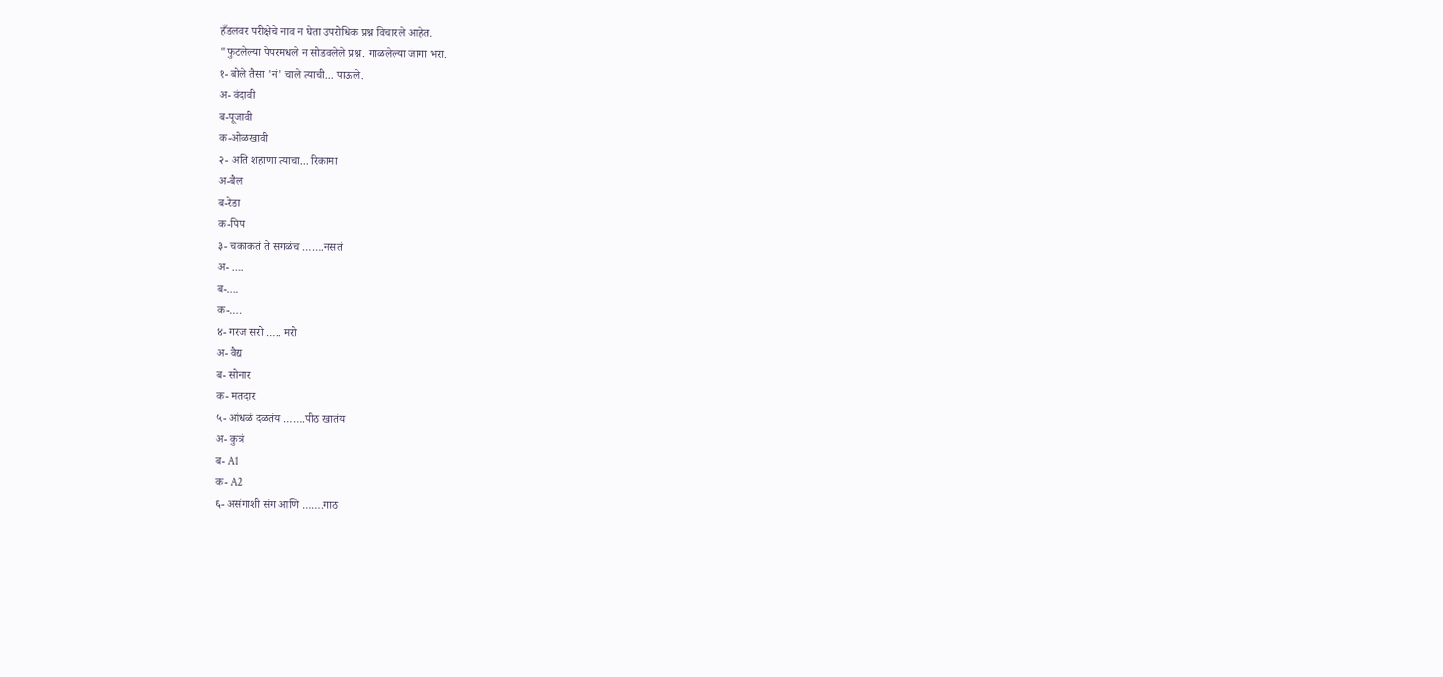हँडलवर परीक्षेचे नाव न घेता उपरोधिक प्रश्न विचारले आहेत.
"फुटलेल्या पेपरमधले न सोडवलेले प्रश्न. गाळलेल्या जागा भरा.
१- बोले तैसा 'नं' चाले त्याची... पाऊले.
अ- वंदावी
ब-पूजावी
क-ओळखावी
२- अति शहाणा त्याचा... रिकामा
अ-बैल
ब-रेडा
क-पिप
३- चकाकतं ते सगळंच …….नसतं
अ- ….
ब-….
क-….
४- गरज सरो ….. मरो
अ- वैद्य
ब- सोनार
क- मतदार
५- आंधळं दळतंय …….पीठ खातंय
अ- कुत्रं
ब- A1
क- A2
६- असंगाशी संग आणि …….गाठ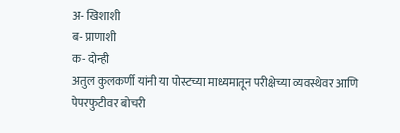अ- खिशाशी
ब- प्राणाशी
क- दोन्ही
अतुल कुलकर्णी यांनी या पोस्टच्या माध्यमातून परीक्षेच्या व्यवस्थेवर आणि पेपरफुटीवर बोचरी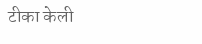टीका केली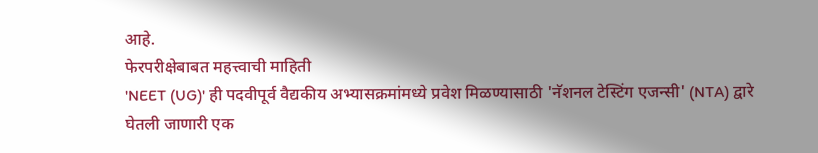आहे.
फेरपरीक्षेबाबत महत्त्वाची माहिती
'NEET (UG)' ही पदवीपूर्व वैद्यकीय अभ्यासक्रमांमध्ये प्रवेश मिळण्यासाठी 'नॅशनल टेस्टिंग एजन्सी' (NTA) द्वारे घेतली जाणारी एक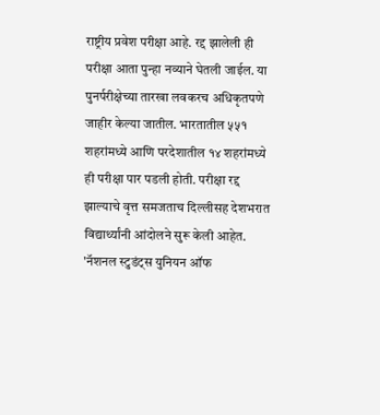राष्ट्रीय प्रवेश परीक्षा आहे. रद्द झालेली ही परीक्षा आता पुन्हा नव्याने घेतली जाईल. या पुनर्परीक्षेच्या तारखा लवकरच अधिकृतपणे जाहीर केल्या जातील. भारतातील ५५१ शहरांमध्ये आणि परदेशातील १४ शहरांमध्ये ही परीक्षा पार पडली होती. परीक्षा रद्द झाल्याचे वृत्त समजताच दिल्लीसह देशभरात विद्यार्थ्यांनी आंदोलने सुरू केली आहेत. 'नॅशनल स्टुडंट्स युनियन ऑफ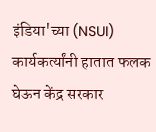इंडिया'च्या (NSUI) कार्यकर्त्यांनी हातात फलक घेऊन केंद्र सरकार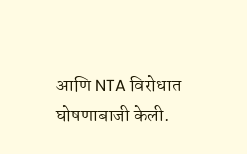आणि NTA विरोधात घोषणाबाजी केली.